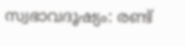സ്വഭാവദൂഷ്യം: രണ്ട്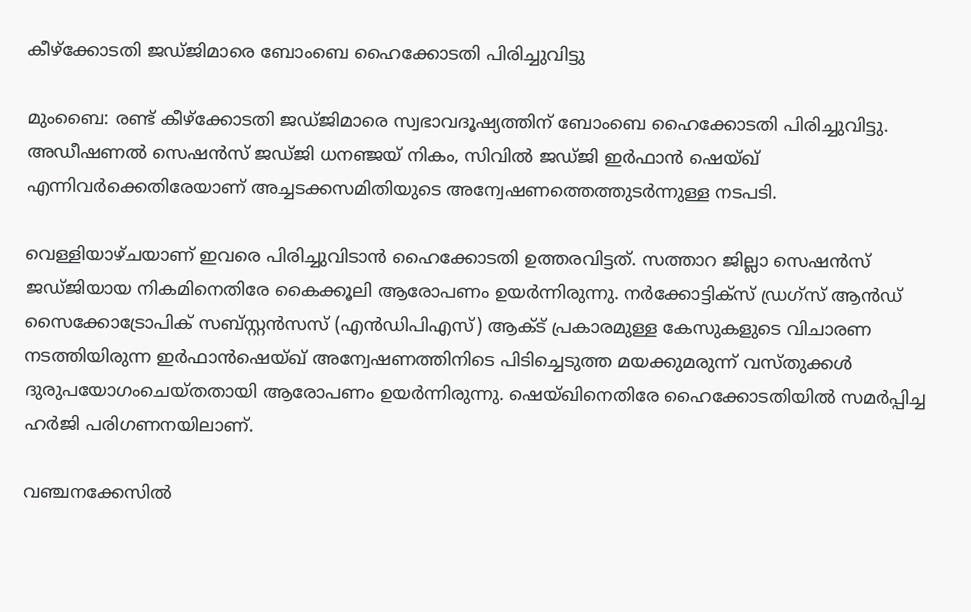കീഴ്‌ക്കോടതി ജഡ്ജിമാരെ ബോംബെ ഹൈക്കോടതി പിരിച്ചുവിട്ടു

മുംബൈ: രണ്ട് കീഴ്‌ക്കോടതി ജഡ്ജിമാരെ സ്വഭാവദൂഷ്യത്തിന് ബോംബെ ഹൈക്കോടതി പിരിച്ചുവിട്ടു. അഡീഷണൽ സെഷൻസ് ജഡ്ജി ധനഞ്ജയ് നികം, സിവിൽ ജഡ്ജി ഇർഫാൻ ഷെയ്ഖ് എന്നിവർക്കെതിരേയാണ് അച്ചടക്കസമിതിയുടെ അന്വേഷണത്തെത്തുടർന്നുള്ള നടപടി.

വെള്ളിയാഴ്ചയാണ് ഇവരെ പിരിച്ചുവിടാൻ ഹൈക്കോടതി ഉത്തരവിട്ടത്. സത്താറ ജില്ലാ സെഷൻസ് ജഡ്ജിയായ നികമിനെതിരേ കൈക്കൂലി ആരോപണം ഉയർന്നിരുന്നു. നർക്കോട്ടിക്സ് ഡ്രഗ്‌സ് ആൻഡ് സൈക്കോട്രോപിക് സബ്സ്റ്റൻസസ് (എൻഡിപിഎസ്) ആക്ട് പ്രകാരമുള്ള കേസുകളുടെ വിചാരണ നടത്തിയിരുന്ന ഇർഫാൻഷെയ്ഖ് അന്വേഷണത്തിനിടെ പിടിച്ചെടുത്ത മയക്കുമരുന്ന് വസ്തുക്കൾ ദുരുപയോഗംചെയ്തതായി ആരോപണം ഉയർന്നിരുന്നു. ഷെയ്ഖിനെതിരേ ഹൈക്കോടതിയിൽ സമർപ്പിച്ച ഹർജി പരിഗണനയിലാണ്.

വഞ്ചനക്കേസിൽ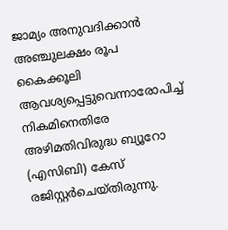ജാമ്യം അനുവദിക്കാൻ അഞ്ചുലക്ഷം രൂപ കൈക്കൂലി ആവശ്യപ്പെട്ടുവെന്നാരോപിച്ച് നികമിനെതിരേ അഴിമതിവിരുദ്ധ ബ്യൂറോ (എസിബി) കേസ് രജിസ്റ്റർചെയ്തിരുന്നു.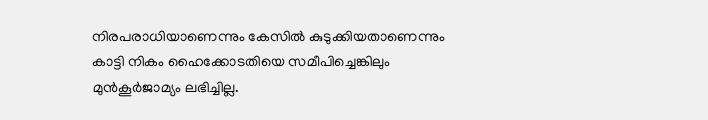നിരപരാധിയാണെന്നും കേസിൽ കുടുക്കിയതാണെന്നും കാട്ടി നികം ഹൈക്കോടതിയെ സമീപിച്ചെങ്കിലും മുൻകൂർജാമ്യം ലഭിച്ചില്ല.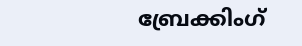ബ്രേക്കിംഗ്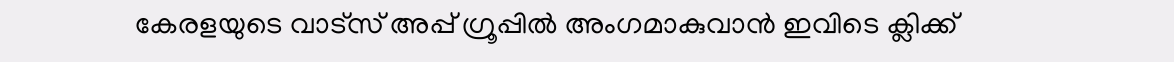കേരളയുടെ വാട്സ് അപ്പ് ഗ്രൂപ്പിൽ അംഗമാകുവാൻ ഇവിടെ ക്ലിക്ക്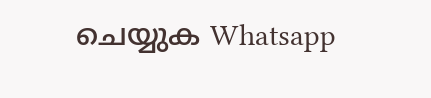ചെയ്യുക Whatsapp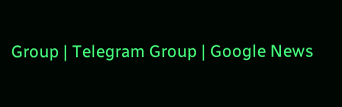Group | Telegram Group | Google News